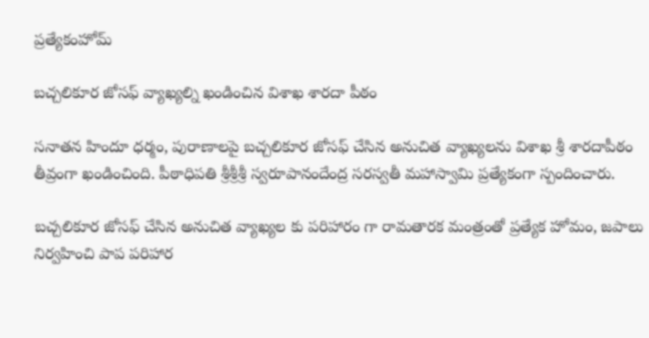ప్రత్యేకంహోమ్

బచ్చలికూర జోసఫ్ వ్యాఖ్యల్ని ఖండించిన విశాఖ శారదా పీఠం

సనాతన హిందూ ధర్మం, పురాణాలపై బచ్చలికూర జోసఫ్ చేసిన అనుచిత వ్యాఖ్యలను విశాఖ శ్రీ శారదాపీఠం తీవ్రంగా ఖండించింది. పీఠాధిపతి శ్రీశ్రీశ్రీ స్వరూపానందేంద్ర సరస్వతీ మహాస్వామి ప్రత్యేకంగా స్పందించారు.

బచ్చలికూర జోసఫ్ చేసిన అనుచిత వ్యాఖ్యల కు పరిహారం గా రామతారక మంత్రంతో ప్రత్యేక హోమం, జపాలు నిర్వహించి పాప పరిహార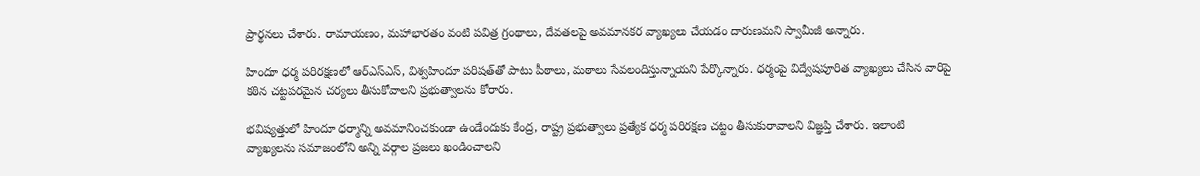ప్రార్థనలు చేశారు. రామాయణం, మహాభారతం వంటి పవిత్ర గ్రంథాలు, దేవతలపై అవమానకర వ్యాఖ్యలు చేయడం దారుణమని స్వామీజీ అన్నారు.

హిందూ ధర్మ పరిరక్షణలో ఆర్‌ఎస్‌ఎస్, విశ్వహిందూ పరిషత్‌తో పాటు పీఠాలు, మఠాలు సేవలందిస్తున్నాయని పేర్కొన్నారు. ధర్మంపై విద్వేషపూరిత వ్యాఖ్యలు చేసిన వారిపై కఠిన చట్టపరమైన చర్యలు తీసుకోవాలని ప్రభుత్వాలను కోరారు.

భవిష్యత్తులో హిందూ ధర్మాన్ని అవమానించకుండా ఉండేందుకు కేంద్ర, రాష్ట్ర ప్రభుత్వాలు ప్రత్యేక ధర్మ పరిరక్షణ చట్టం తీసుకురావాలని విజ్ఞప్తి చేశారు. ఇలాంటి వ్యాఖ్యలను సమాజంలోని అన్ని వర్గాల ప్రజలు ఖండించాలని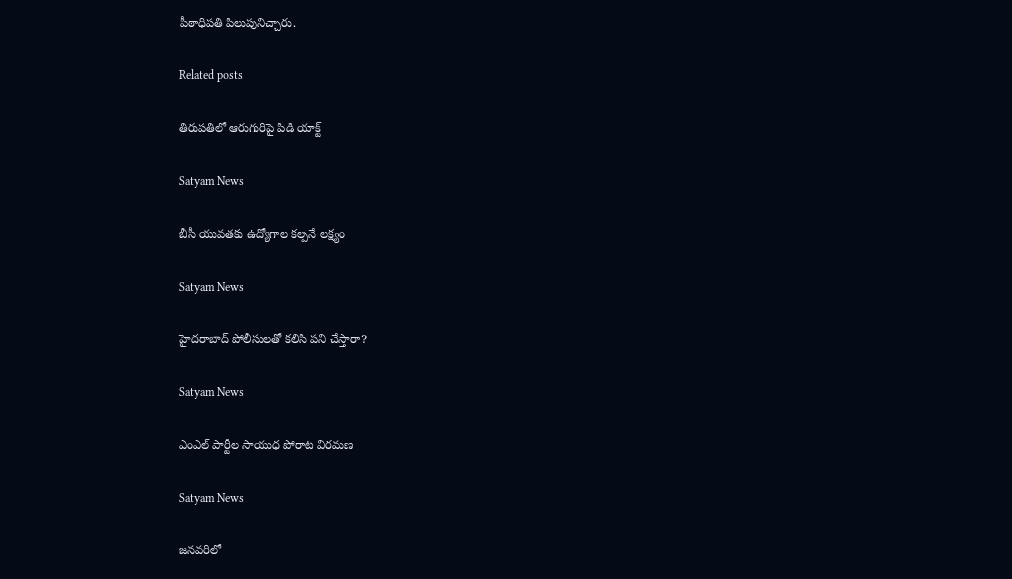పీఠాధిపతి పిలుపునిచ్చారు.

Related posts

తిరుపతిలో ఆరుగురిపై పిడి యాక్ట్

Satyam News

బీసీ యువతకు ఉద్యోగాల కల్పనే లక్ష్యం

Satyam News

హైదరాబాద్ పోలీసులతో కలిసి పని చేస్తారా?

Satyam News

ఎంఎల్ పార్టీల సాయుధ పోరాట విరమణ

Satyam News

జనవరిలో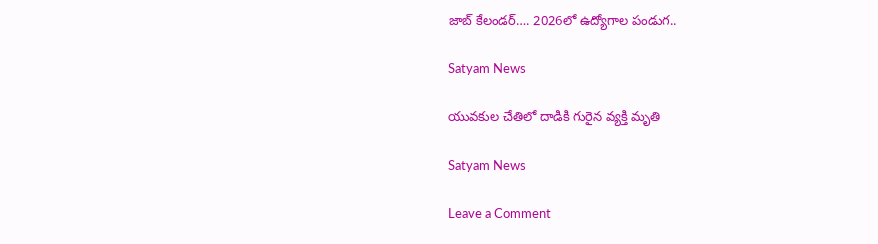జాబ్‌ కేలండర్‌…. 2026లో ఉద్యోగాల పండుగ..

Satyam News

యువకుల చేతిలో దాడికి గురైన వ్యక్తి మృతి

Satyam News

Leave a Comment